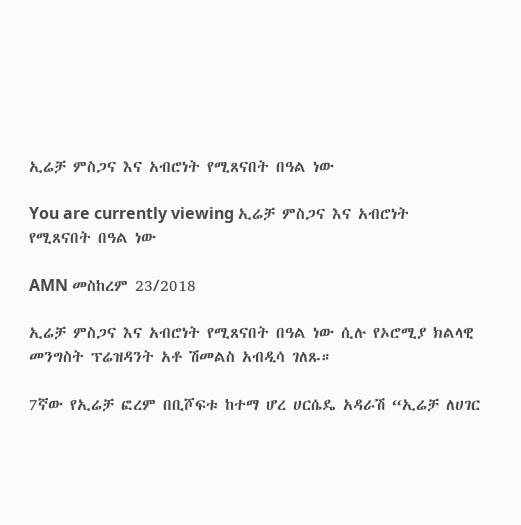ኢሬቻ ምስጋና እና አብሮነት የሚጸናበት በዓል ነው

You are currently viewing ኢሬቻ ምስጋና እና አብሮነት የሚጸናበት በዓል ነው

AMN መስከረም 23/2018

ኢሬቻ ምስጋና እና አብሮነት የሚጸናበት በዓል ነው ሲሉ የኦሮሚያ ክልላዊ መንግስት ፕሬዝዳንት አቶ ሽመልስ አብዲሳ ገለጹ።

7ኛው የኢሬቻ ፎረም በቢሾፍቱ ከተማ ሆረ ሀርሴዴ አዳራሽ “ኢሬቻ ለሀገር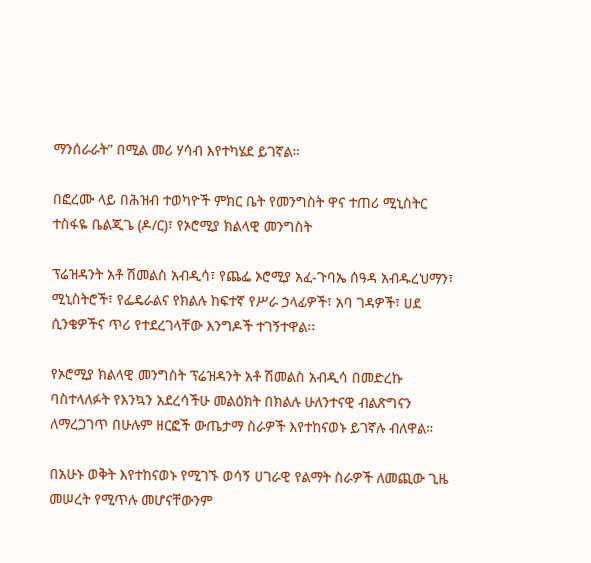ማንሰራራት” በሚል መሪ ሃሳብ እየተካሄደ ይገኛል።

በፎረሙ ላይ በሕዝብ ተወካዮች ምክር ቤት የመንግስት ዋና ተጠሪ ሚኒስትር ተስፋዬ ቤልጂጌ (ዶ/ር)፣ የኦሮሚያ ክልላዊ መንግስት

ፕሬዝዳንት አቶ ሽመልስ አብዲሳ፣ የጨፌ ኦሮሚያ አፈ-ጉባኤ ሰዓዳ አብዱረህማን፣ ሚኒስትሮች፣ የፌዴራልና የክልሉ ከፍተኛ የሥራ ኃላፊዎች፣ አባ ገዳዎች፣ ሀደ ሲንቄዎችና ጥሪ የተደረገላቸው እንግዶች ተገኝተዋል፡፡

የኦሮሚያ ክልላዊ መንግስት ፕሬዝዳንት አቶ ሽመልስ አብዲሳ በመድረኩ ባስተላለፉት የእንኳን አደረሳችሁ መልዕክት በክልሉ ሁለንተናዊ ብልጽግናን ለማረጋገጥ በሁሉም ዘርፎች ውጤታማ ስራዎች እየተከናወኑ ይገኛሉ ብለዋል።

በአሁኑ ወቅት እየተከናወኑ የሚገኙ ወሳኝ ሀገራዊ የልማት ስራዎች ለመጪው ጊዜ መሠረት የሚጥሉ መሆናቸውንም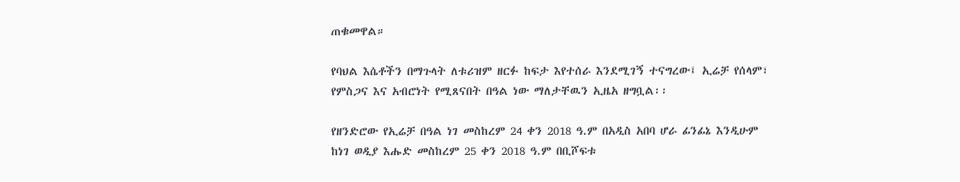ጠቁመዋል።

የባህል እሴቶችን በማጉላት ለቱሪዝም ዘርፉ ከፍታ እየተሰራ እንደሚገኝ ተናግረው፤ ኢሬቻ የሰላም፣ የምስጋና እና አብሮነት የሚጸናበት በዓል ነው ማለታቸዉን ኢዜአ ዘግቧል፡፡

የዘንድሮው የኢሬቻ በዓል ነገ መስከረም 24 ቀን 2018 ዓ.ም በአዲስ አበባ ሆራ ፊንፊኔ እንዲሁም ከነገ ወዲያ እሑድ መስከረም 25 ቀን 2018 ዓ.ም በቢሾፍቱ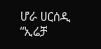ሆራ ሀርሰዲ “ኢሬቻ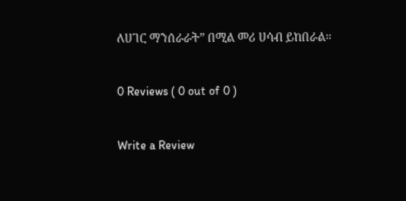ለሀገር ማንሰራራት” በሚል መሪ ሀሳብ ይከበራል።

0 Reviews ( 0 out of 0 )

Write a Review